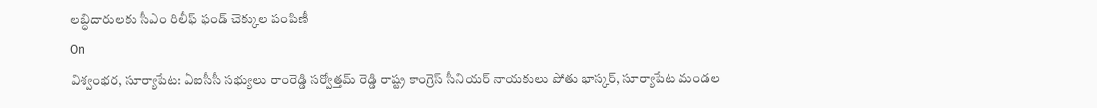లబ్ధిదారులకు సీఎం రిలీఫ్ ఫండ్ చెక్కుల పంపిణీ
On
విశ్వంభర, సూర్యాపేట: ఏఐసీసీ సభ్యులు రాంరెడ్డి సర్వోత్తమ్ రెడ్డి రాష్ట్ర కాంగ్రెస్ సీనియర్ నాయకులు పోతు భాస్కర్, సూర్యాపేట మండల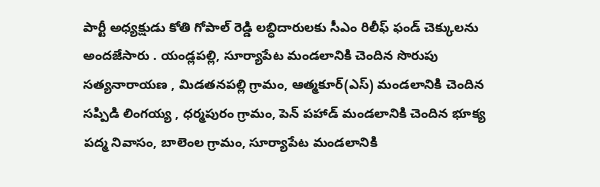పార్టీ అధ్యక్షుడు కోతి గోపాల్ రెడ్డి లబ్ధిదారులకు సీఎం రిలీఫ్ ఫండ్ చెక్కులను అందజేసారు . యండ్లపల్లి, సూర్యాపేట మండలానికి చెందిన సొరుపు సత్యనారాయణ , మిడతనపల్లి గ్రామం, ఆత్మకూర్(ఎస్) మండలానికి చెందిన సప్పిడి లింగయ్య , ధర్మపురం గ్రామం, పెన్ పహాడ్ మండలానికి చెందిన భూక్య పద్మ నివాసం, బాలెంల గ్రామం, సూర్యాపేట మండలానికి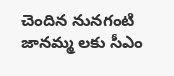చెందిన నునగంటి జానమ్మ లకు సీఎం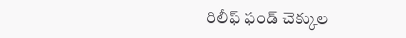రిలీఫ్ ఫండ్ చెక్కుల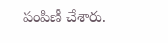పంపిణీ చేశారు.